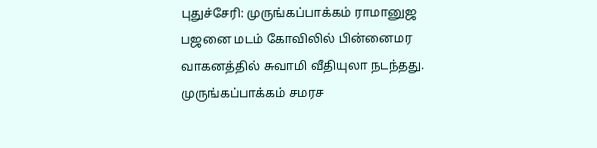புதுச்சேரி: முருங்கப்பாக்கம் ராமானுஜ பஜனை மடம் கோவிலில் பின்னைமர வாகனத்தில் சுவாமி வீதியுலா நடந்தது. முருங்கப்பாக்கம் சமரச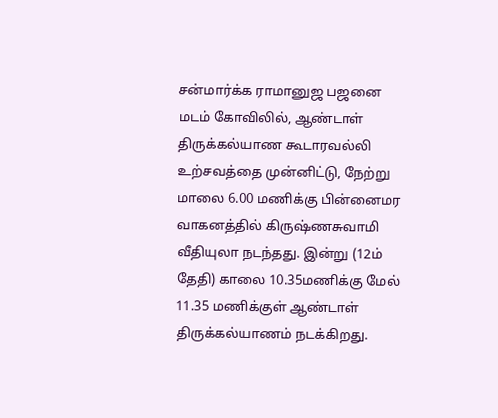சன்மார்க்க ராமானுஜ பஜனை மடம் கோவிலில், ஆண்டாள் திருக்கல்யாண கூடாரவல்லி உற்சவத்தை முன்னிட்டு, நேற்று மாலை 6.00 மணிக்கு பின்னைமர வாகனத்தில் கிருஷ்ணசுவாமி வீதியுலா நடந்தது. இன்று (12ம் தேதி) காலை 10.35மணிக்கு மேல் 11.35 மணிக்குள் ஆண்டாள் திருக்கல்யாணம் நடக்கிறது.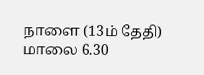நாளை (13ம் தேதி) மாலை 6.30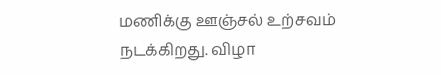மணிக்கு ஊஞ்சல் உற்சவம் நடக்கிறது. விழா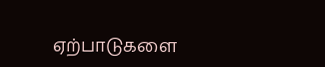ஏற்பாடுகளை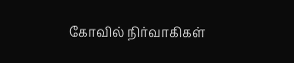கோவில் நிர்வாகிகள்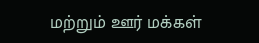மற்றும் ஊர் மக்கள்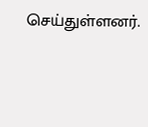செய்துள்ளனர்.